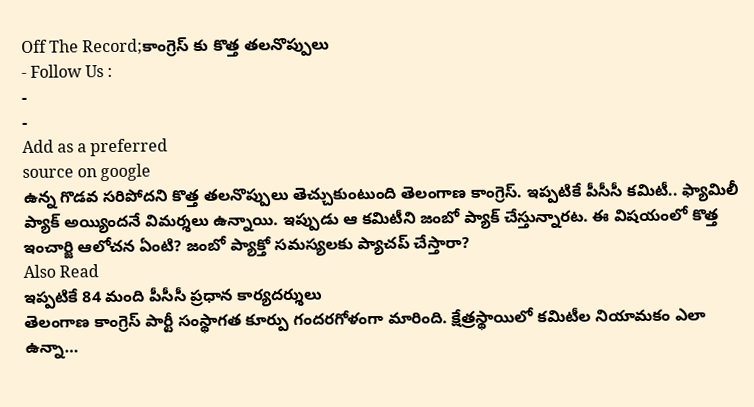Off The Record;కాంగ్రెస్ కు కొత్త తలనొప్పులు
- Follow Us :
-
-
Add as a preferred
source on google
ఉన్న గొడవ సరిపోదని కొత్త తలనొప్పులు తెచ్చుకుంటుంది తెలంగాణ కాంగ్రెస్. ఇప్పటికే పీసీసీ కమిటీ.. ఫ్యామిలీ ప్యాక్ అయ్యిందనే విమర్శలు ఉన్నాయి. ఇప్పుడు ఆ కమిటీని జంబో ప్యాక్ చేస్తున్నారట. ఈ విషయంలో కొత్త ఇంచార్జి ఆలోచన ఏంటి? జంబో ప్యాక్తో సమస్యలకు ప్యాచప్ చేస్తారా?
Also Read
ఇప్పటికే 84 మంది పీసీసీ ప్రధాన కార్యదర్శులు
తెలంగాణ కాంగ్రెస్ పార్టీ సంస్థాగత కూర్పు గందరగోళంగా మారింది. క్షేత్రస్థాయిలో కమిటీల నియామకం ఎలా ఉన్నా…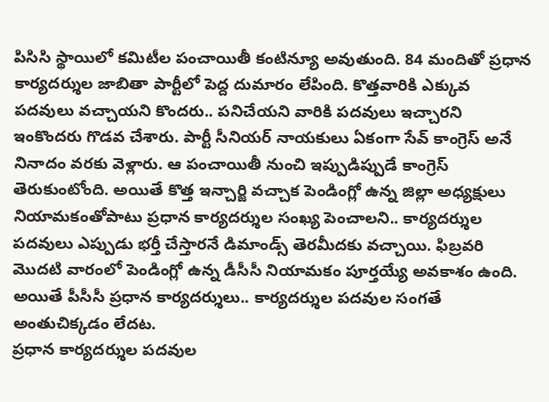పిసిసి స్థాయిలో కమిటీల పంచాయితీ కంటిన్యూ అవుతుంది. 84 మందితో ప్రధాన కార్యదర్శుల జాబితా పార్టీలో పెద్ద దుమారం లేపింది. కొత్తవారికి ఎక్కువ పదవులు వచ్చాయని కొందరు.. పనిచేయని వారికి పదవులు ఇచ్చారని ఇంకొందరు గొడవ చేశారు. పార్టీ సీనియర్ నాయకులు ఏకంగా సేవ్ కాంగ్రెస్ అనే నినాదం వరకు వెళ్లారు. ఆ పంచాయితీ నుంచి ఇప్పుడిప్పుడే కాంగ్రెస్ తెరుకుంటోంది. అయితే కొత్త ఇన్చార్జి వచ్చాక పెండింగ్లో ఉన్న జిల్లా అధ్యక్షులు నియామకంతోపాటు ప్రధాన కార్యదర్శుల సంఖ్య పెంచాలని.. కార్యదర్శుల పదవులు ఎప్పుడు భర్తీ చేస్తారనే డిమాండ్స్ తెరమీదకు వచ్చాయి. ఫిబ్రవరి మొదటి వారంలో పెండింగ్లో ఉన్న డీసీసీ నియామకం పూర్తయ్యే అవకాశం ఉంది. అయితే పీసీసీ ప్రధాన కార్యదర్శులు.. కార్యదర్శుల పదవుల సంగతే అంతుచిక్కడం లేదట.
ప్రధాన కార్యదర్శుల పదవుల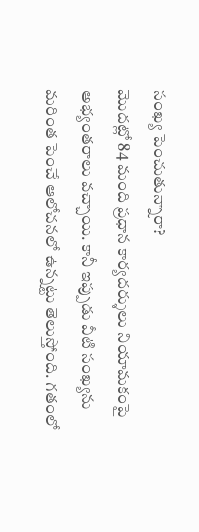సంఖ్య పెంచుతున్నారా?
మొదట్లో 84 మంది ప్రధాన కార్యదర్శులు నియామకంపై అభ్యంతరాలు వచ్చాయి. కానీ ఇప్పుడు వీటి సంఖ్యను మరింత పెంచే ఆలోచనలో ఉన్నట్టు తెలుస్తోంది. గతంలో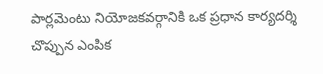పార్లమెంటు నియోజకవర్గానికి ఒక ప్రధాన కార్యదర్శి చొప్పున ఎంపిక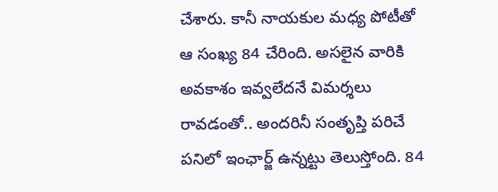చేశారు. కానీ నాయకుల మధ్య పోటీతో ఆ సంఖ్య 84 చేరింది. అసలైన వారికి అవకాశం ఇవ్వలేదనే విమర్శలు రావడంతో.. అందరినీ సంతృప్తి పరిచే పనిలో ఇంఛార్జ్ ఉన్నట్టు తెలుస్తోంది. 84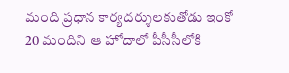మంది ప్రధాన కార్యదర్శులకుతోడు ఇంకో 20 మందిని ఆ హోదాలో పీసీసీలోకి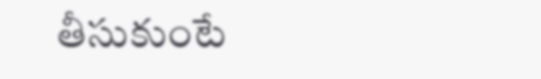తీసుకుంటే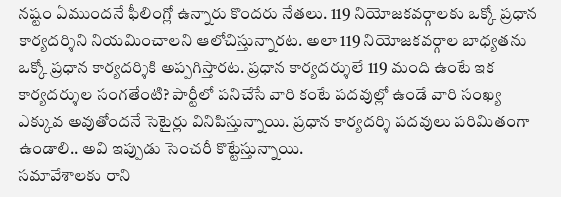నష్టం ఏముందనే ఫీలింగ్లో ఉన్నారు కొందరు నేతలు. 119 నియోజకవర్గాలకు ఒక్కో ప్రధాన కార్యదర్శిని నియమించాలని ఆలోచిస్తున్నారట. అలా 119 నియోజకవర్గాల బాధ్యతను ఒక్కో ప్రధాన కార్యదర్శికి అప్పగిస్తారట. ప్రధాన కార్యదర్శులే 119 మంది ఉంటే ఇక కార్యదర్శుల సంగతేంటి? పార్టీలో పనిచేసే వారి కంటే పదవుల్లో ఉండే వారి సంఖ్య ఎక్కువ అవుతోందనే సెటైర్లు వినిపిస్తున్నాయి. ప్రధాన కార్యదర్శి పదవులు పరిమితంగా ఉండాలి.. అవి ఇప్పుడు సెంచరీ కొట్టేస్తున్నాయి.
సమావేశాలకు రాని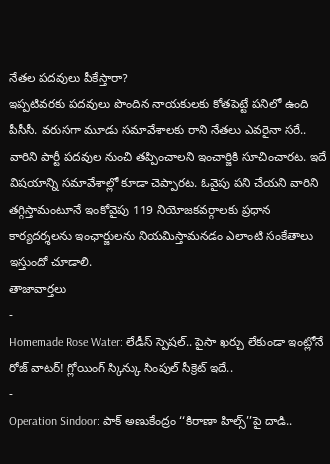నేతల పదవులు పీకేస్తారా?
ఇప్పటివరకు పదవులు పొందిన నాయకులకు కోతపెట్టే పనిలో ఉంది పీసీసీ. వరుసగా మూడు సమావేశాలకు రాని నేతలు ఎవరైనా సరే.. వారిని పార్టీ పదవుల నుంచి తప్పించాలని ఇంచార్జికి సూచించారట. ఇదే విషయాన్ని సమావేశాల్లో కూడా చెప్పారట. ఓవైపు పని చేయని వారిని తగ్గిస్తామంటూనే ఇంకోవైపు 119 నియోజకవర్గాలకు ప్రధాన కార్యదర్శలను ఇంఛార్జులను నియమిస్తామనడం ఎలాంటి సంకేతాలు ఇస్తుందో చూడాలి.
తాజావార్తలు
-
Homemade Rose Water: లేడీస్ స్పెషల్.. పైసా ఖర్చు లేకుండా ఇంట్లోనే రోజ్ వాటర్! గ్లోయింగ్ స్కిన్కు సింపుల్ సీక్రెట్ ఇదే..
-
Operation Sindoor: పాక్ అణుకేంద్రం ‘‘కిరాణా హిల్స్’’పై దాడి..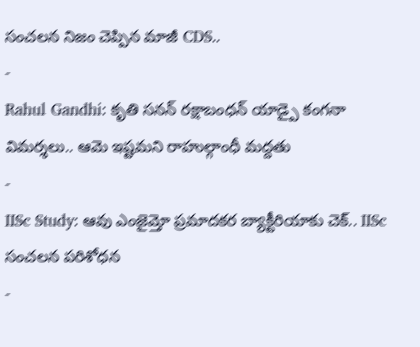సంచలన నిజం చెప్పిన మాజీ CDS..
-
Rahul Gandhi: కృతి సనన్ రక్షాబంధన్ యాడ్పై కంగనా విమర్శలు.. ఆమె ఇష్టమని రాహుల్గాంధీ మద్దతు
-
IISc Study: ఆవు ఎంజైమ్తో ప్రమాదకర బ్యాక్టీరియాకు చెక్.. IISc సంచలన పరిశోధన
-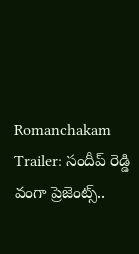Romanchakam Trailer: సందీప్ రెడ్డి వంగా ప్రెజెంట్స్..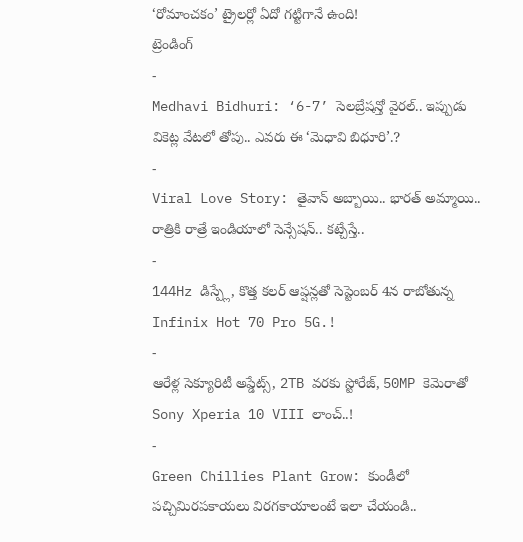‘రోమాంచకం’ ట్రైలర్లో ఏదో గట్టిగానే ఉంది!
ట్రెండింగ్
-
Medhavi Bidhuri: ‘6-7’ సెలబ్రేషన్తో వైరల్.. ఇప్పుడు వికెట్ల వేటలో తోపు.. ఎవరు ఈ ‘మెధావి బిధూరి’.?
-
Viral Love Story: తైవాన్ అబ్బాయి.. భారత్ అమ్మాయి.. రాత్రికి రాత్రే ఇండియాలో సెన్సేషన్.. కట్చేస్తే..
-
144Hz డిస్ప్లే, కొత్త కలర్ ఆప్షన్లతో సెప్టెంబర్ 4న రాబోతున్న Infinix Hot 70 Pro 5G.!
-
ఆరేళ్ల సెక్యూరిటీ అప్డేట్స్, 2TB వరకు స్టోరేజ్, 50MP కెమెరాతో Sony Xperia 10 VIII లాంచ్..!
-
Green Chillies Plant Grow: కుండీలో పచ్చిమిరపకాయలు విరగకాయాలంటే ఇలా చేయండి..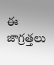ఈ జాగ్రత్తలు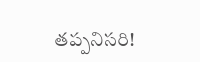తప్పనిసరి!